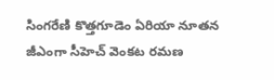సింగరేణి కొత్తగూడెం ఏరియా నూతన జీఎంగా సీహెచ్ వెంకట రమణ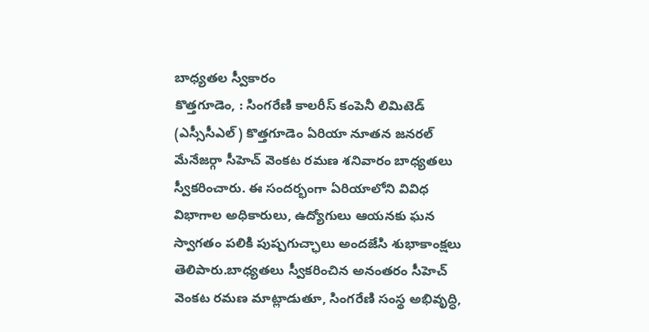బాధ్యతల స్వీకారం
కొత్తగూడెం, : సింగరేణి కాలరీస్ కంపెనీ లిమిటెడ్ (ఎస్సీసీఎల్) కొత్తగూడెం ఏరియా నూతన జనరల్ మేనేజర్గా సీహెచ్ వెంకట రమణ శనివారం బాధ్యతలు స్వీకరించారు. ఈ సందర్భంగా ఏరియాలోని వివిధ విభాగాల అధికారులు, ఉద్యోగులు ఆయనకు ఘన స్వాగతం పలికి పుష్పగుచ్ఛాలు అందజేసి శుభాకాంక్షలు తెలిపారు.బాధ్యతలు స్వీకరించిన అనంతరం సీహెచ్ వెంకట రమణ మాట్లాడుతూ, సింగరేణి సంస్థ అభివృద్ధి,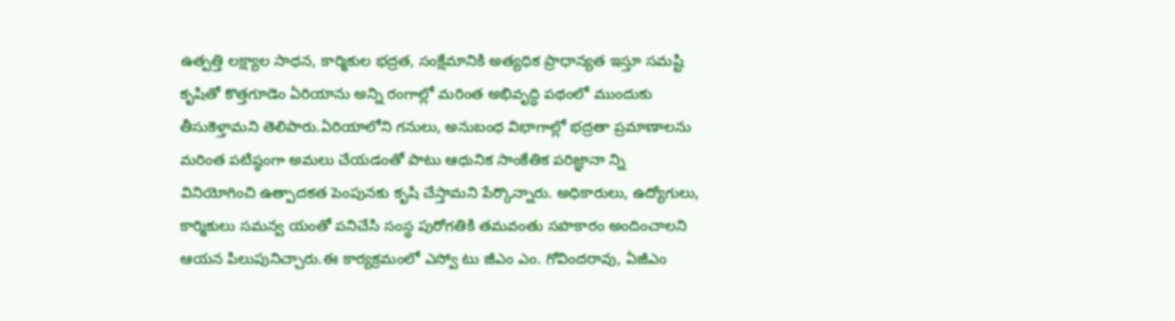ఉత్పత్తి లక్ష్యాల సాధన, కార్మికుల భద్రత, సంక్షేమానికి అత్యధిక ప్రాధాన్యత ఇస్తూ సమష్టి కృషితో కొత్తగూడెం ఏరియాను అన్ని రంగాల్లో మరింత అభివృద్ధి పథంలో ముందుకు తీసుకెళ్తామని తెలిపారు.ఏరియాలోని గనులు, అనుబంధ విభాగాల్లో భద్రతా ప్రమాణాలను మరింత పటిష్ఠంగా అమలు చేయడంతో పాటు ఆధునిక సాంకేతిక పరిజ్ఞానా న్ని వినియోగించి ఉత్పాదకత పెంపునకు కృషి చేస్తామని పేర్కొన్నారు. అధికారులు, ఉద్యోగులు, కార్మికులు సమన్వ యంతో పనిచేసి సంస్థ పురోగతికి తమవంతు సహకారం అందించాలని ఆయన పిలుపునిచ్చారు.ఈ కార్యక్రమంలో ఎస్వో టు జీఎం ఎం. గోవిందరావు, ఏజీఎం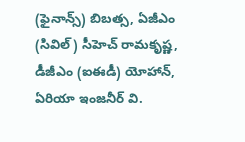(ఫైనాన్స్) బిబత్స, ఏజీఎం (సివిల్) సీహెచ్ రామకృష్ణ, డీజీఎం (ఐఈడీ) యోహాన్, ఏరియా ఇంజనీర్ వి.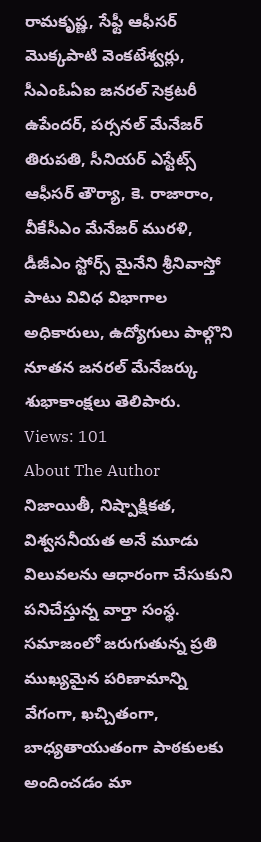రామకృష్ణ, సేఫ్టీ ఆఫీసర్ మొక్కపాటి వెంకటేశ్వర్లు, సీఎంఓఏఐ జనరల్ సెక్రటరీ ఉపేందర్, పర్సనల్ మేనేజర్ తిరుపతి, సీనియర్ ఎస్టేట్స్ ఆఫీసర్ తౌర్యా, కె. రాజారాం, వీకేసీఎం మేనేజర్ మురళి, డీజీఎం స్టోర్స్ మైనేని శ్రీనివాస్తో పాటు వివిధ విభాగాల అధికారులు, ఉద్యోగులు పాల్గొని నూతన జనరల్ మేనేజర్కు శుభాకాంక్షలు తెలిపారు.
Views: 101
About The Author
నిజాయితీ, నిష్పాక్షికత, విశ్వసనీయత అనే మూడు విలువలను ఆధారంగా చేసుకుని పనిచేస్తున్న వార్తా సంస్థ. సమాజంలో జరుగుతున్న ప్రతి ముఖ్యమైన పరిణామాన్ని వేగంగా, ఖచ్చితంగా, బాధ్యతాయుతంగా పాఠకులకు అందించడం మా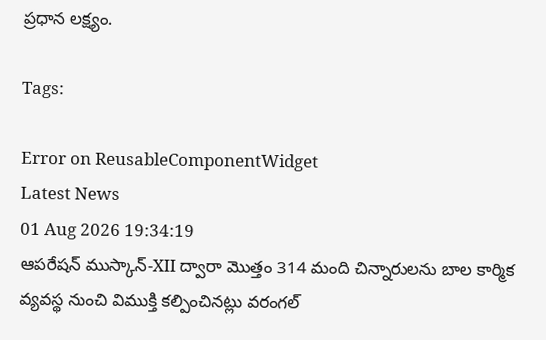ప్రధాన లక్ష్యం.

Tags:

Error on ReusableComponentWidget
Latest News
01 Aug 2026 19:34:19
ఆపరేషన్ ముస్కాన్-XII ద్వారా మొత్తం 314 మంది చిన్నారులను బాల కార్మిక వ్యవస్థ నుంచి విముక్తి కల్పించినట్లు వరంగల్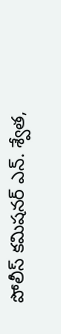పోలీస్ కమిషనర్ ఎన్. శ్వేత,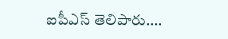ఐపీఎస్ తెలిపారు....